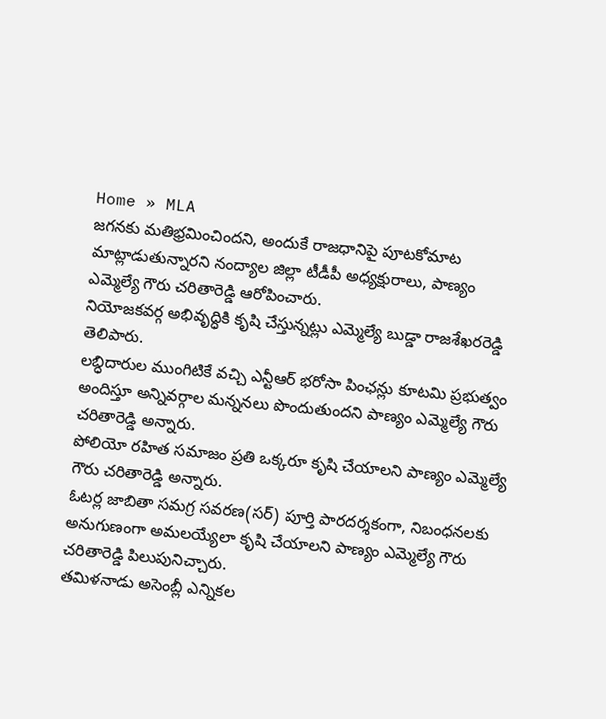Home » MLA
జగనకు మతిభ్రమించిందని, అందుకే రాజధానిపై పూటకోమాట మాట్లాడుతున్నారని నంద్యాల జిల్లా టీడీపీ అధ్యక్షురాలు, పాణ్యం ఎమ్మెల్యే గౌరు చరితారెడ్డి ఆరోపించారు.
నియోజకవర్గ అభివృద్ధికి కృషి చేస్తున్నట్లు ఎమ్మెల్యే బుడ్డా రాజశేఖరరెడ్డి తెలిపారు.
లబ్ధిదారుల ముంగిటికే వచ్చి ఎన్టీఆర్ భరోసా పింఛన్లు కూటమి ప్రభుత్వం అందిస్తూ అన్నివర్గాల మన్ననలు పొందుతుందని పాణ్యం ఎమ్మెల్యే గౌరు చరితారెడ్డి అన్నారు.
పోలియో రహిత సమాజం ప్రతి ఒక్కరూ కృషి చేయాలని పాణ్యం ఎమ్మెల్యే గౌరు చరితారెడ్డి అన్నారు.
ఓటర్ల జాబితా సమగ్ర సవరణ(సర్) పూర్తి పారదర్శకంగా, నిబంధనలకు అనుగుణంగా అమలయ్యేలా కృషి చేయాలని పాణ్యం ఎమ్మెల్యే గౌరు చరితారెడ్డి పిలుపునిచ్చారు.
తమిళనాడు అసెంబ్లీ ఎన్నికల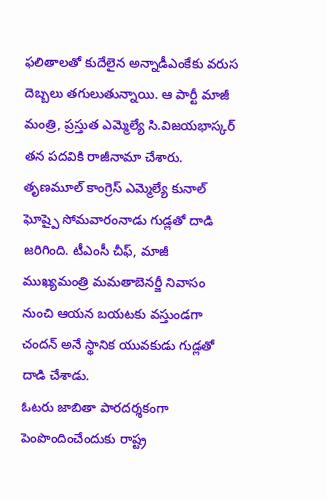ఫలితాలతో కుదేలైన అన్నాడీఎంకేకు వరుస దెబ్బలు తగులుతున్నాయి. ఆ పార్టీ మాజీ మంత్రి, ప్రస్తుత ఎమ్మెల్యే సి.విజయభాస్కర్ తన పదవికి రాజీనామా చేశారు.
తృణమూల్ కాంగ్రెస్ ఎమ్మెల్యే కునాల్ ఘోష్పై సోమవారంనాడు గుడ్లతో దాడి జరిగింది. టీఎంసీ చీఫ్, మాజీ ముఖ్యమంత్రి మమతాబెనర్జీ నివాసం నుంచి ఆయన బయటకు వస్తుండగా చందన్ అనే స్థానిక యువకుడు గుడ్లతో దాడి చేశాడు.
ఓటరు జాబితా పారదర్శకంగా పెంపొందించేందుకు రాష్ట్ర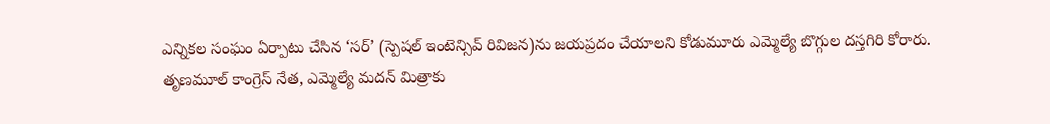ఎన్నికల సంఘం ఏర్పాటు చేసిన ‘సర్’ (స్పెషల్ ఇంటెన్సివ్ రివిజన)ను జయప్రదం చేయాలని కోడుమూరు ఎమ్మెల్యే బొగ్గుల దస్తగిరి కోరారు.
తృణమూల్ కాంగ్రెస్ నేత, ఎమ్మెల్యే మదన్ మిత్రాకు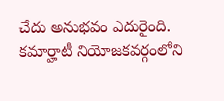చేదు అనుభవం ఎదురైంది. కమార్హాటీ నియోజకవర్గంలోని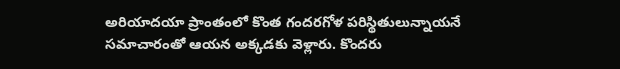అరియాదయా ప్రాంతంలో కొంత గందరగోళ పరిస్థితులున్నాయనే సమాచారంతో ఆయన అక్కడకు వెళ్లారు. కొందరు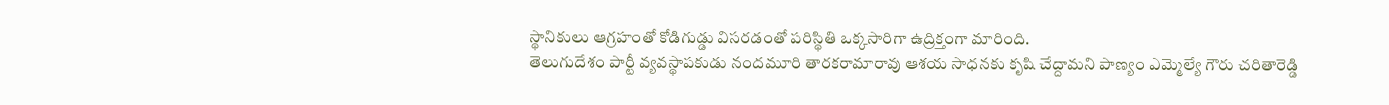స్థానికులు ఆగ్రహంతో కోడిగుడ్డు విసరడంతో పరిస్థితి ఒక్కసారిగా ఉద్రిక్తంగా మారింది.
తెలుగుదేశం పార్టీ వ్యవస్థాపకుడు నందమూరి తారకరామారావు ఆశయ సాధనకు కృషి చేద్దామని పాణ్యం ఎమ్మెల్యే గౌరు చరితారెడ్డి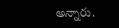అన్నారు.